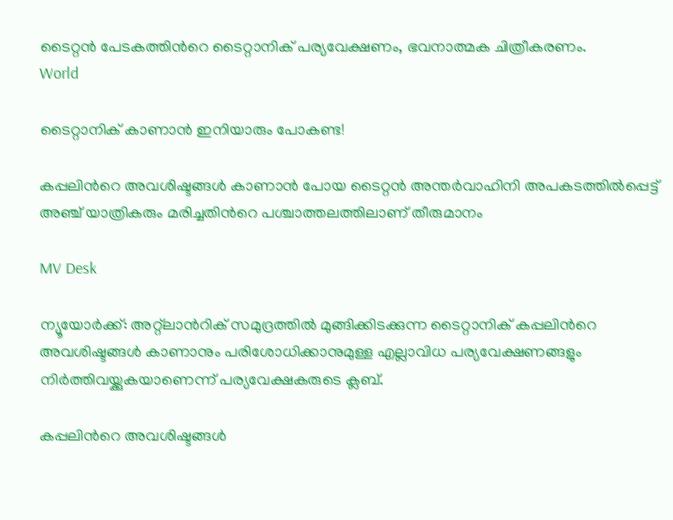ടൈറ്റൻ പേടകത്തിന്‍റെ ടൈറ്റാനിക് പര്യവേക്ഷണം, ഭവനാത്മക ചിത്രീകരണം.
World

ടൈറ്റാനിക് കാണാൻ ഇനിയാരും പോകണ്ട!

കപ്പലിന്‍റെ അവശിഷ്ടങ്ങൾ കാണാൻ പോയ ടൈറ്റന്‍ അന്തർവാഹിനി അപകടത്തിൽപ്പെട്ട് അഞ്ച് യാത്രികരും മരിച്ചതിന്‍റെ പശ്ചാത്തലത്തിലാണ് തീരുമാനം

MV Desk

ന്യൂയോര്‍ക്ക്: അറ്റ്‌ലാന്‍റിക് സമുദ്രത്തില്‍ മുങ്ങിക്കിടക്കുന്ന ടൈറ്റാനിക് കപ്പലിന്‍റെ അവശിഷ്ടങ്ങള്‍ കാണാനും പരിശോധിക്കാനുമുള്ള എല്ലാവിധ പര്യവേക്ഷണങ്ങളും നിർത്തിവയ്ക്കുകയാണെന്ന് പര്യവേക്ഷകരുടെ ക്ലബ്.

കപ്പലിന്‍റെ അവശിഷ്ടങ്ങൾ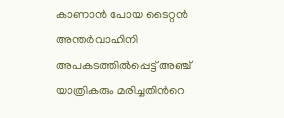കാണാൻ പോയ ടൈറ്റന്‍ അന്തർവാഹിനി അപകടത്തിൽപ്പെട്ട് അഞ്ച് യാത്രികരും മരിച്ചതിന്‍റെ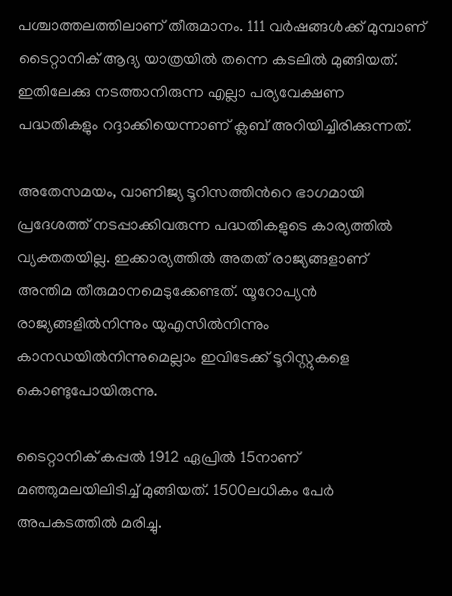പശ്ചാത്തലത്തിലാണ് തീരുമാനം. 111 വര്‍ഷങ്ങള്‍ക്ക് മുമ്പാണ് ടൈറ്റാനിക് ആദ്യ യാത്രയില്‍ തന്നെ കടലില്‍ മുങ്ങിയത്. ഇതിലേക്കു നടത്താനിരുന്ന എല്ലാ പര്യവേക്ഷണ പദ്ധതികളും റദ്ദാക്കിയെന്നാണ് ക്ലബ് അറിയിച്ചിരിക്കുന്നത്.

അതേസമയം, വാണിജ്യ ടൂറിസത്തിന്‍റെ ഭാഗമായി പ്രദേശത്ത് നടപ്പാക്കിവരുന്ന പദ്ധതികളുടെ കാര്യത്തിൽ വ്യക്തതയില്ല. ഇക്കാര്യത്തിൽ അതത് രാജ്യങ്ങളാണ് അന്തിമ തീരുമാനമെടുക്കേണ്ടത്. യൂറോപ്യൻ രാജ്യങ്ങളിൽനിന്നും യുഎസിൽനിന്നും കാനഡയിൽനിന്നുമെല്ലാം ഇവിടേക്ക് ടൂറിസ്റ്റുകളെ കൊണ്ടുപോയിരുന്നു.

ടൈറ്റാനിക് കപ്പല്‍ 1912 ഏപ്രില്‍ 15നാണ് മഞ്ഞുമലയിലിടിച്ച് മുങ്ങിയത്. 1500ലധികം പേർ അപകടത്തിൽ മരിച്ചു.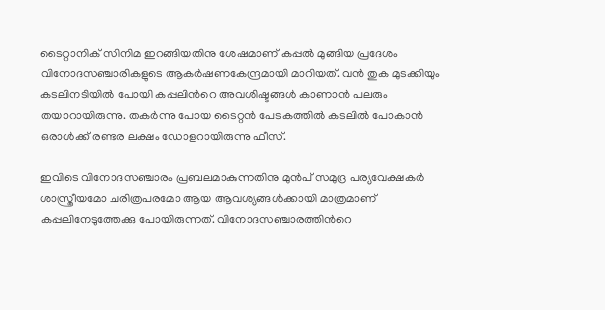ടൈറ്റാനിക് സിനിമ ഇറങ്ങിയതിനു ശേഷമാണ് കപ്പൽ മുങ്ങിയ പ്രദേശം വിനോദസഞ്ചാരികളുടെ ആകർഷണകേന്ദ്രമായി മാറിയത്. വൻ തുക മുടക്കിയും കടലിനടിയിൽ പോയി കപ്പലിന്‍റെ അവശിഷ്ടങ്ങൾ കാണാൻ പലരും തയാറായിരുന്നു. തകർന്നു പോയ ടൈറ്റൻ പേടകത്തിൽ കടലിൽ പോകാൻ ഒരാൾക്ക് രണ്ടര ലക്ഷം ഡോളറായിരുന്നു ഫീസ്.

ഇവിടെ വിനോദസഞ്ചാരം പ്രബലമാകുന്നതിനു മുൻപ് സമുദ്ര പര്യവേക്ഷകര്‍ ശാസ്ത്രീയമോ ചരിത്രപരമോ ആയ ആവശ്യങ്ങള്‍ക്കായി മാത്രമാണ് കപ്പലിനേടുത്തേക്കു പോയിരുന്നത്. വിനോദസഞ്ചാരത്തിന്‍റെ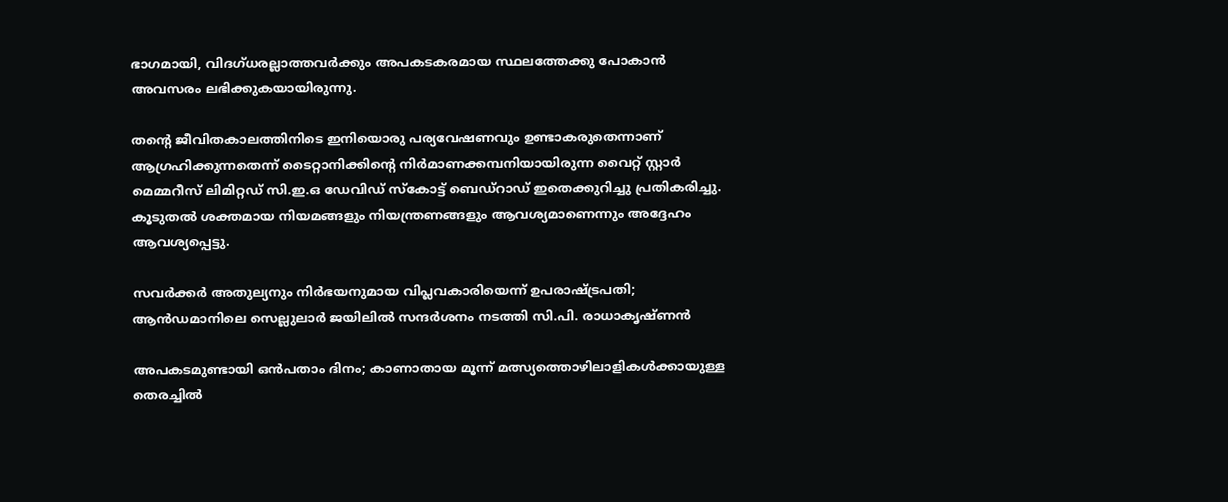ഭാഗമായി, വിദഗ്ധരല്ലാത്തവർക്കും അപകടകരമായ സ്ഥലത്തേക്കു പോകാൻ അവസരം ലഭിക്കുകയായിരുന്നു.

തന്‍റെ ജീവിതകാലത്തിനിടെ ഇനിയൊരു പര്യവേഷണവും ഉണ്ടാകരുതെന്നാണ് ആഗ്രഹിക്കുന്നതെന്ന് ടൈറ്റാനിക്കിന്‍റെ നിര്‍മാണക്കമ്പനിയായിരുന്ന വൈറ്റ് സ്റ്റാര്‍ മെമ്മറീസ് ലിമിറ്റഡ് സി.ഇ.ഒ ഡേവിഡ് സ്‌കോട്ട് ബെഡ്‌റാഡ് ഇതെക്കുറിച്ചു പ്രതികരിച്ചു. കൂടുതല്‍ ശക്തമായ നിയമങ്ങളും നിയന്ത്രണങ്ങളും ആവശ്യമാണെന്നും അദ്ദേഹം ആവശ്യപ്പെട്ടു.

സവർക്കർ അതുല്യനും നിർഭയനുമായ വിപ്ലവകാരിയെന്ന് ഉപരാഷ്ട്രപതി; ആൻഡമാനിലെ സെല്ലുലാർ ജയിലിൽ സന്ദർശനം നടത്തി സി.പി. രാധാകൃഷ്ണൻ

അപകടമുണ്ടായി ഒൻപതാം ദിനം; കാണാതായ മൂന്ന് മത്സ്യത്തൊഴിലാളികൾക്കായുള്ള തെരച്ചിൽ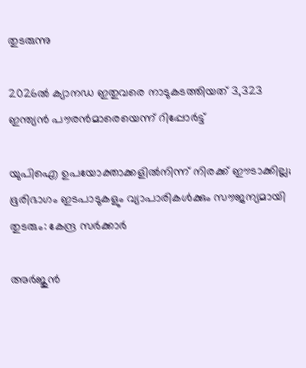തുടരുന്നു

2026ൽ ക്യാനഡ ഇതുവരെ നാടുകടത്തിയത് 3,323 ഇന്ത്യന്‍ പൗരൻമാരെയെന്ന് റിപ്പോർട്ട്

യുപിഐ ഉപയോക്താക്കളിൽനിന്ന് നിരക്ക് ഈടാക്കില്ല; ഭൂരിഭാഗം ഇടപാടുകളും വ്യാപാരികൾക്കും സൗജന്യമായി തുടരും: കേന്ദ്ര സർക്കാർ

അർജുൻ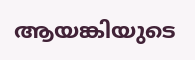ആയങ്കിയുടെ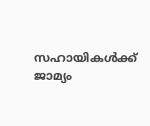സഹായികൾക്ക് ജാമ്യം